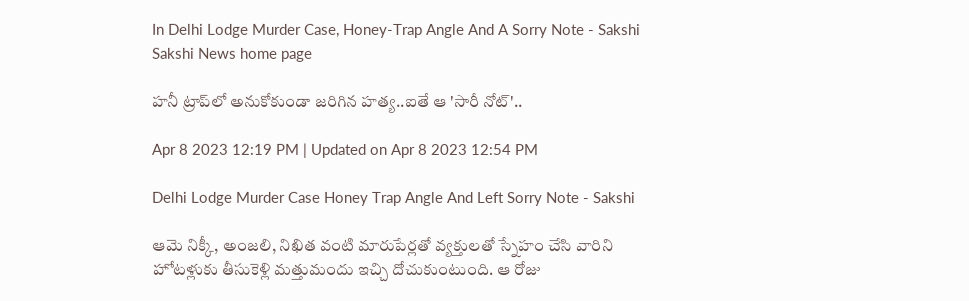In Delhi Lodge Murder Case, Honey-Trap Angle And A Sorry Note - Sakshi
Sakshi News home page

హనీ ట్రాప్‌లో అనుకోకుండా జరిగిన హత్య..ఐతే ఆ 'సారీ నోట్‌'..

Apr 8 2023 12:19 PM | Updated on Apr 8 2023 12:54 PM

Delhi Lodge Murder Case Honey Trap Angle And Left Sorry Note - Sakshi

ఆమె నిక్కీ, అంజలి, నిఖిత వంటి మారుపేర్లతో వ్యక్తులతో స్నేహం చేసి వారిని హోటళ్లుకు తీసుకెళ్లి మత్తుమందు ఇచ్చి దోచుకుంటుంది. ఆ రోజు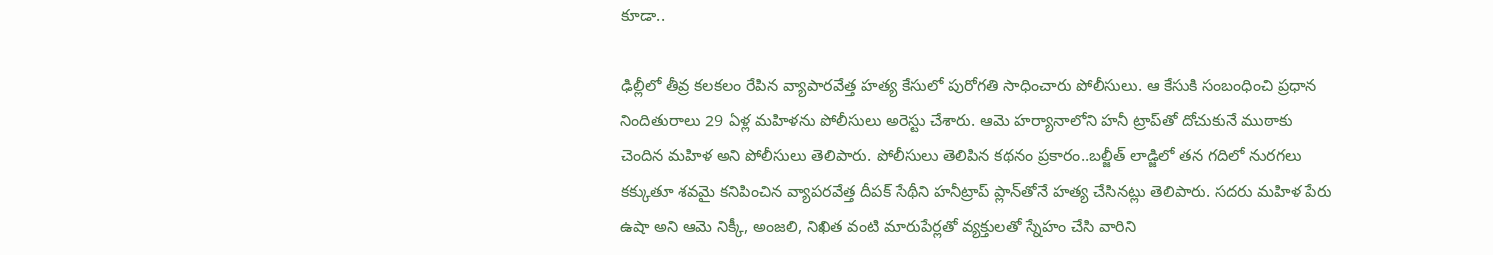కూడా..

ఢిల్లీలో తీవ్ర కలకలం రేపిన వ్యాపారవేత్త హత్య కేసులో పురోగతి సాధించారు పోలీసులు. ఆ కేసుకి సంబంధించి ప్రధాన నిందితురాలు 29 ఏళ్ల మహిళను పోలీసులు అరెస్టు చేశారు. ఆమె హర్యానాలోని హనీ ట్రాప్‌తో దోచుకునే ముఠాకు చెందిన మహిళ అని పోలీసులు తెలిపారు. పోలీసులు తెలిపిన కథనం ప్రకారం..బల్జీత్‌ లాడ్జిలో తన గదిలో నురగలు కక్కుతూ శవమై కనిపించిన వ్యాపరవేత్త దీపక్‌ సేథీని హనీట్రాప్‌ ప్లాన్‌తోనే హత్య చేసినట్లు తెలిపారు. సదరు మహిళ పేరు ఉషా అని ఆమె నిక్కీ, అంజలి, నిఖిత వంటి మారుపేర్లతో వ్యక్తులతో స్నేహం చేసి వారిని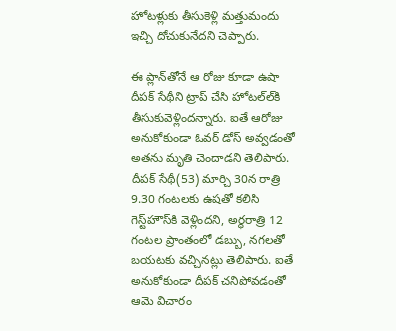హోటళ్లుకు తీసుకెళ్లి మత్తుమందు ఇచ్చి దోచుకునేదని చెప్పారు.

ఈ ప్లాన్‌తోనే ఆ రోజు కూడా ఉషా దీపక్‌ సేథీని ట్రాప్‌ చేసి హోటల్‌ల్‌కి తీసుకువెళ్లిందన్నారు. ఐతే ఆరోజు అనుకోకుండా ఓవర్‌ డోస్‌ అవ్వడంతో అతను మృతి చెందాడని తెలిపారు. దీపక్‌ సేథీ(53) మార్చి 30న రాత్రి 9.30 గంటలకు ఉషతో కలిసి గెస్ట్‌హౌస్‌కి వెళ్లిందని, అర్థరాత్రి 12 గంటల ప్రాంతంలో డబ్బు, నగలతో బయటకు వచ్చినట్లు తెలిపారు. ఐతే అనుకోకుండా దీపక్‌ చనిపోవడంతో ఆమె విచారం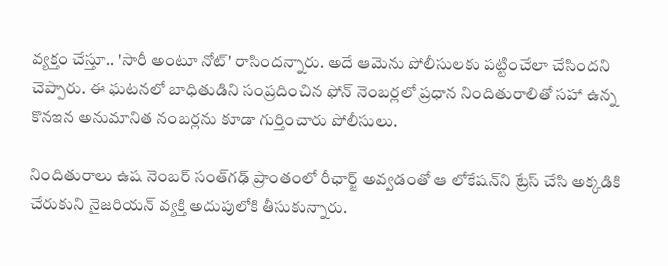వ్యక్తం చేస్తూ.. 'సారీ అంటూ నోట్‌' రాసిందన్నారు. అదే ఆమెను పోలీసులకు పట్టించేలా చేసిందని చెప్పారు. ఈ ఘటనలో బాధితుడిని సంప్రదించిన ఫోన్‌ నెంబర్లలో ప్రధాన నిందితురాలితో సహా ఉన్న కొనఇన అనుమానిత నంబర్లను కూడా గుర్తించారు పోలీసులు.

నిందితురాలు ఉష నెంబర్‌ సంత్‌గఢ్‌ ప్రాంతంలో రీఛార్జ్‌ అవ్వడంతో ఆ లోకేషన్‌ని ట్రేస్‌ చేసి అక్కడికి చేరుకుని నైజరియన్‌ వ్యక్తి అదుపులోకి తీసుకున్నారు.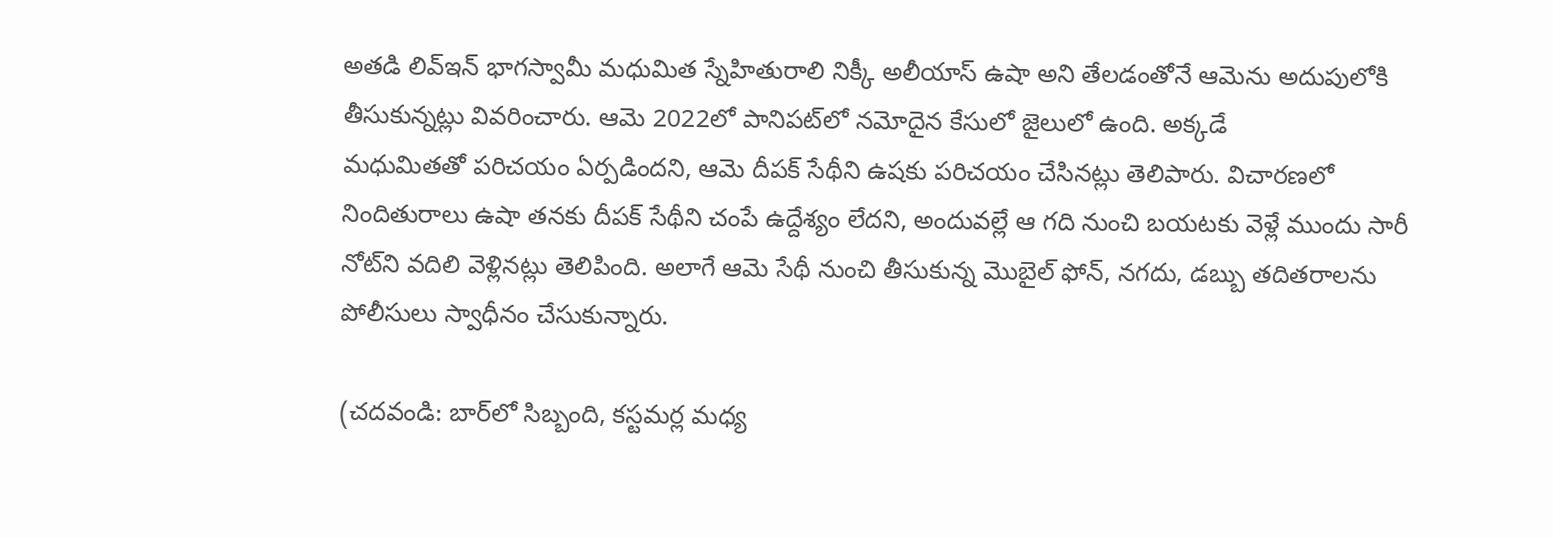అతడి లివ్‌ఇన్‌ భాగస్వామీ మధుమిత స్నేహితురాలి నిక్కీ అలీయాస్‌ ఉషా అని తేలడంతోనే ఆమెను అదుపులోకి తీసుకున్నట్లు వివరించారు. ఆమె 2022లో పానిపట్‌లో నమోదైన కేసులో జైలులో ఉంది. అక్కడే మధుమితతో ‍పరిచయం ఏర్పడిందని, ఆమె దీపక్‌ సేథీని ఉషకు పరిచయం చేసినట్లు తెలిపారు. విచారణలో నిందితురాలు ఉషా తనకు దీపక్‌ సేథీని చంపే ఉద్దేశ్యం లేదని, అందువల్లే ఆ గది నుంచి బయటకు వెళ్లే ముందు సారీ నోట్‌ని వదిలి వెళ్లినట్లు తెలిపింది. అలాగే ఆమె సేథీ నుంచి తీసుకున్న మొబైల్‌ ఫోన్‌, నగదు, డబ్బు తదితరాలను పోలీసులు స్వాధీనం చేసుకున్నారు.

(చదవండి: బార్‌లో సిబ్బంది, కస్టమర్ల మధ్య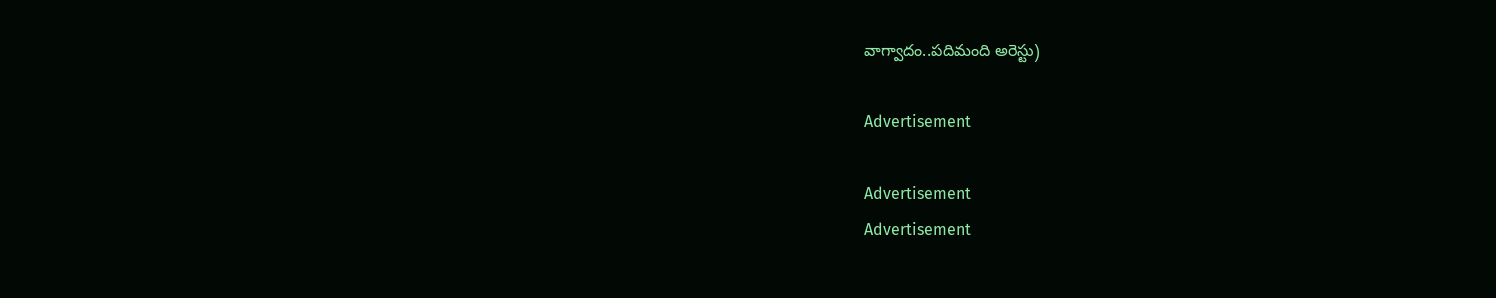వాగ్వాదం..పదిమంది అరెస్టు)

Advertisement

Advertisement
Advertisement